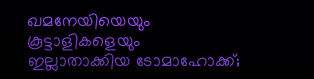ഖമനേയിയെയും കൂട്ടാളികളെയും ഇല്ലാതാക്കിയ ടോമാഹോക്ക്;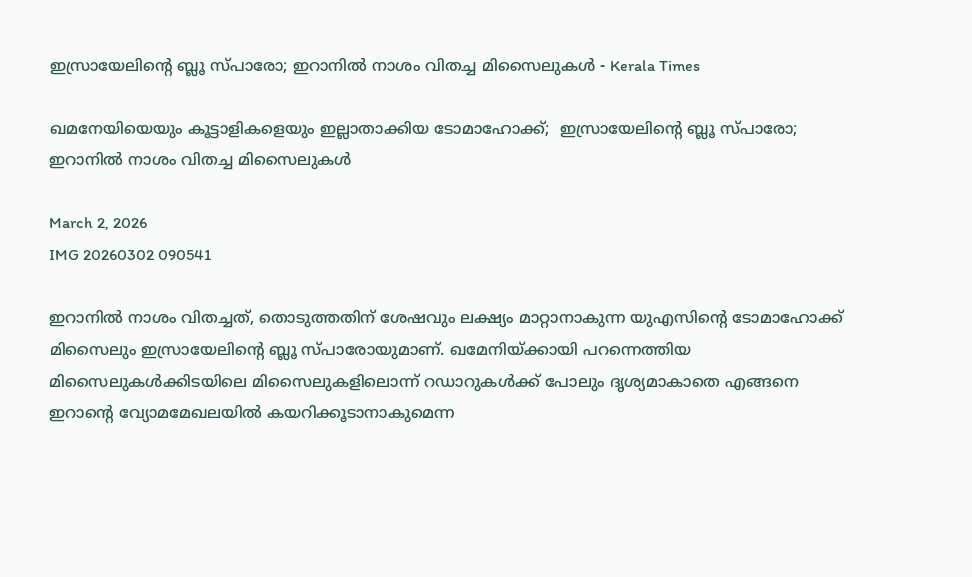ഇസ്രായേലിന്റെ ബ്ലൂ സ്പാരോ; ഇറാനിൽ നാശം വിതച്ച മിസൈലുകൾ - Kerala Times

ഖമനേയിയെയും കൂട്ടാളികളെയും ഇല്ലാതാക്കിയ ടോമാഹോക്ക്;  ഇസ്രായേലിന്റെ ബ്ലൂ സ്പാരോ; ഇറാനിൽ നാശം വിതച്ച മിസൈലുകൾ

March 2, 2026
IMG 20260302 090541

ഇറാനിൽ നാശം വിതച്ചത്, തൊടുത്തതിന് ശേഷവും ലക്ഷ്യം മാറ്റാനാകുന്ന യുഎസിന്റെ ടോമാഹോക്ക് മിസൈലും ഇസ്രായേലിന്റെ ബ്ലൂ സ്പാരോയുമാണ്. ഖമേനിയ്‌ക്കായി പറന്നെത്തിയ മിസൈലുകൾക്കിടയിലെ മിസൈലുകളിലൊന്ന് റഡാറുകള്‍ക്ക് പോലും ദൃശ്യമാകാതെ എങ്ങനെ ഇറാന്റെ വ്യോമമേഖലയില്‍ കയറിക്കൂടാനാകുമെന്ന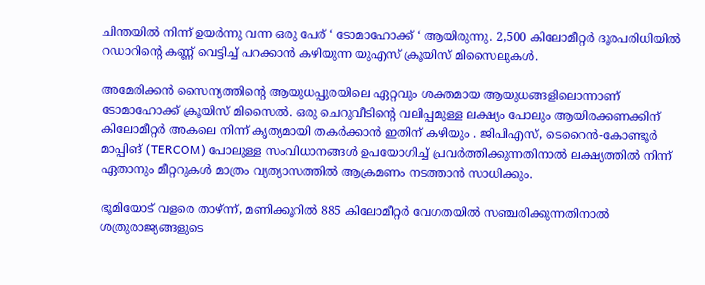ചിന്തയിൽ നിന്ന് ഉയർന്നു വന്ന ഒരു പേര് ‘ ടോമാഹോക്ക് ‘ ആയിരുന്നു. 2,500 കിലോമീറ്റർ ദൂരപരിധിയില്‍ റഡാറിന്റെ കണ്ണ് വെട്ടിച്ച്‌ പറക്കാൻ കഴിയുന്ന യുഎസ് ക്രൂയിസ് മിസൈലുകള്‍.

അമേരിക്കൻ സൈന്യത്തിന്റെ ആയുധപ്പുരയിലെ ഏറ്റവും ശക്തമായ ആയുധങ്ങളിലൊന്നാണ് ടോമാഹോക്ക് ക്രൂയിസ് മിസൈല്‍. ഒരു ചെറുവീടിന്റെ വലിപ്പമുള്ള ലക്ഷ്യം പോലും ആയിരക്കണക്കിന് കിലോമീറ്റർ അകലെ നിന്ന് കൃത്യമായി തകർക്കാൻ ഇതിന് കഴിയും . ജിപിഎസ്, ടെറൈൻ-കോണ്ടൂർ മാപ്പിങ് (TERCOM) പോലുള്ള സംവിധാനങ്ങള്‍ ഉപയോഗിച്ച്‌ പ്രവർത്തിക്കുന്നതിനാല്‍ ലക്ഷ്യത്തില്‍ നിന്ന് ഏതാനും മീറ്ററുകള്‍ മാത്രം വ്യത്യാസത്തില്‍ ആക്രമണം നടത്താൻ സാധിക്കും.

ഭൂമിയോട് വളരെ താഴ്ന്ന്, മണിക്കൂറില്‍ 885 കിലോമീറ്റർ വേഗതയില്‍ സഞ്ചരിക്കുന്നതിനാല്‍ ശത്രുരാജ്യങ്ങളുടെ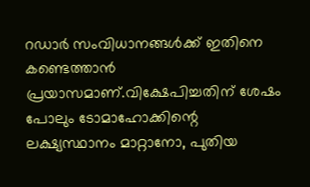റഡാർ സംവിധാനങ്ങള്‍ക്ക് ഇതിനെ കണ്ടെത്താൻ പ്രയാസമാണ്.വിക്ഷേപിച്ചതിന് ശേഷം പോലും ടോമാഹോക്കിന്റെ ലക്ഷ്യസ്ഥാനം മാറ്റാനോ, പുതിയ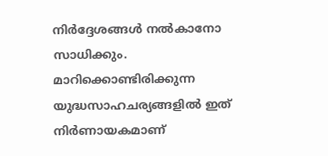നിർദ്ദേശങ്ങള്‍ നല്‍കാനോ സാധിക്കും. മാറിക്കൊണ്ടിരിക്കുന്ന യുദ്ധസാഹചര്യങ്ങളില്‍ ഇത് നിർണായകമാണ്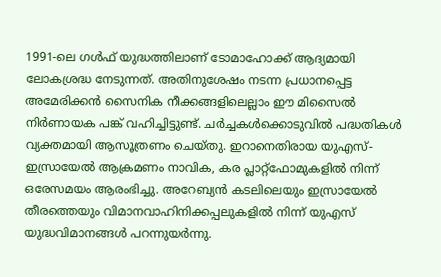1991-ലെ ഗള്‍ഫ് യുദ്ധത്തിലാണ് ടോമാഹോക്ക് ആദ്യമായി ലോകശ്രദ്ധ നേടുന്നത്. അതിനുശേഷം നടന്ന പ്രധാനപ്പെട്ട അമേരിക്കൻ സൈനിക നീക്കങ്ങളിലെല്ലാം ഈ മിസൈല്‍ നിർണായക പങ്ക് വഹിച്ചിട്ടുണ്ട്. ചർച്ചകള്‍ക്കൊടുവില്‍ പദ്ധതികള്‍ വ്യക്തമായി ആസൂത്രണം ചെയ്തു. ഇറാനെതിരായ യുഎസ്-ഇസ്രായേല്‍ ആക്രമണം നാവിക, കര പ്ലാറ്റ്‌ഫോമുകളില്‍ നിന്ന് ഒരേസമയം ആരംഭിച്ചു. അറേബ്യൻ കടലിലെയും ഇസ്രായേല്‍ തീരത്തെയും വിമാനവാഹിനിക്കപ്പലുകളില്‍ നിന്ന് യുഎസ് യുദ്ധവിമാനങ്ങള്‍ പറന്നുയർന്നു.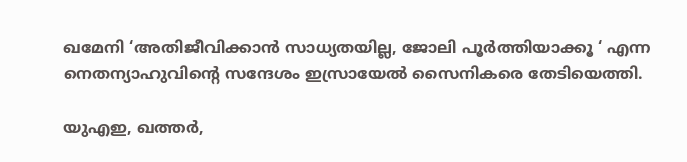ഖമേനി ‘അതിജീവിക്കാൻ സാധ്യതയില്ല, ജോലി പൂർത്തിയാക്കൂ ‘ എന്ന നെതന്യാഹുവിന്റെ സന്ദേശം ഇസ്രായേല്‍ സൈനികരെ തേടിയെത്തി.

യുഎഇ, ഖത്തർ,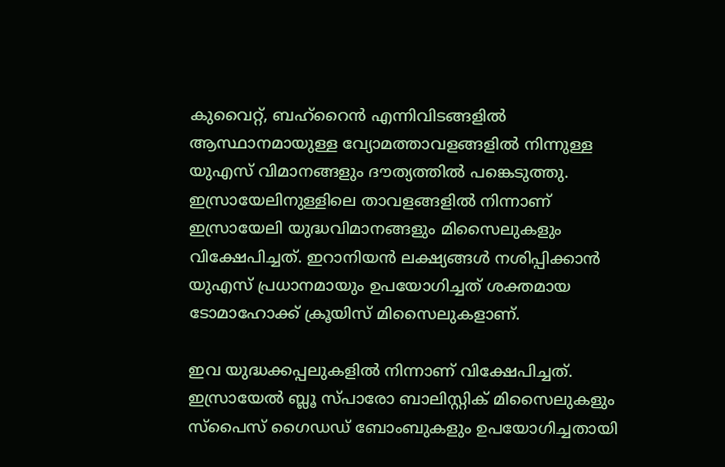കുവൈറ്റ്, ബഹ്‌റൈൻ എന്നിവിടങ്ങളില്‍ ആസ്ഥാനമായുള്ള വ്യോമത്താവളങ്ങളില്‍ നിന്നുള്ള യുഎസ് വിമാനങ്ങളും ദൗത്യത്തില്‍ പങ്കെടുത്തു. ഇസ്രായേലിനുള്ളിലെ താവളങ്ങളില്‍ നിന്നാണ് ഇസ്രായേലി യുദ്ധവിമാനങ്ങളും മിസൈലുകളും വിക്ഷേപിച്ചത്. ഇറാനിയൻ ലക്ഷ്യങ്ങള്‍ നശിപ്പിക്കാൻ യുഎസ് പ്രധാനമായും ഉപയോഗിച്ചത് ശക്തമായ ടോമാഹോക്ക് ക്രൂയിസ് മിസൈലുകളാണ്.

ഇവ യുദ്ധക്കപ്പലുകളില്‍ നിന്നാണ് വിക്ഷേപിച്ചത്. ഇസ്രായേല്‍ ബ്ലൂ സ്പാരോ ബാലിസ്റ്റിക് മിസൈലുകളും സ്പൈസ് ഗൈഡഡ് ബോംബുകളും ഉപയോഗിച്ചതായി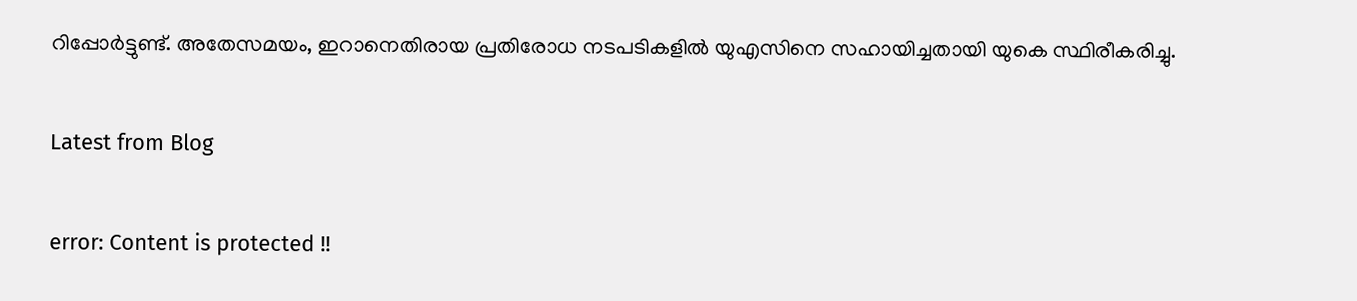റിപ്പോർട്ടുണ്ട്. അതേസമയം, ഇറാനെതിരായ പ്രതിരോധ നടപടികളില്‍ യുഎസിനെ സഹായിച്ചതായി യുകെ സ്ഥിരീകരിച്ചു.

Latest from Blog

error: Content is protected !!